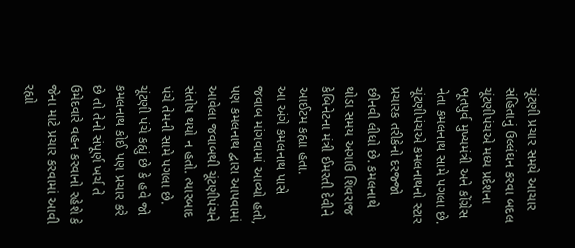ચૂંટણી પ્રચાર સમયે આચાર સંહિતાનું ઉલ્લંઘન કરવા બદલ ચૂંટણીપંચએ મધ્ય પ્રદેશના ભૂતપુર્વ મુખ્યમંત્રી અને કોંગ્રેસ નેતા કમલનાથ સામે પગલા છે. ચૂંટણીપંચએ કમલનાથનો સ્ટાર પ્રચારક તરીકેનો દરજ્જો છીનવી લીધો છે. કમલનાથે થોડા સમય અગાઉ શિવરાજ કેબિનેટના મંત્રી ઈમરતી દેવીને આઈટમ કહ્યા હતા.
આ અંગે કમલનાથ પાસે જવાબ માંગવામાં આવ્યો હતો, પણ કમલનાથ દ્વારા આપવામાં આવેલા જવાબથી ચૂંટણીપંચને સંતોષ થયો ન હતો. ત્યારબાદ પંચે તેમની સામે પગલા છે. ચૂંટણી પંચે કહ્યું છે કે હવે જો કમલનાથ કોઈ પણ પ્રચાર કરે છે તો તેનો સંપૂર્ણ ખર્ચ તે ઉમેદવારે વહન કરવાનો રહેશે કે જેના માટે પ્રચાર કરવામાં આવી રહ્યો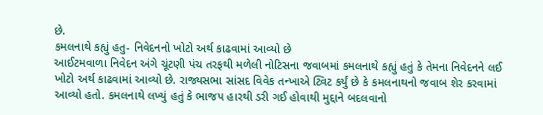છે.
કમલનાથે કહ્યું હતુ- નિવેદનનો ખોટો અર્થ કાઢવામાં આવ્યો છે
આઈટમવાળા નિવેદન અંગે ચૂંટણી પંચ તરફથી મળેલી નોટિસના જવાબમાં કમલનાથે કહ્યું હતું કે તેમના નિવેદનને લઈ ખોટો અર્થ કાઢવામાં આવ્યો છે. રાજ્યસભા સાંસદ વિવેક તન્ખાએ ટ્વિટ કર્યું છે કે કમલનાથનો જવાબ શેર કરવામાં આવ્યો હતો. કમલનાથે લખ્યું હતું કે ભાજપ હારથી ડરી ગઈ હોવાથી મુદ્દાને બદલવાનો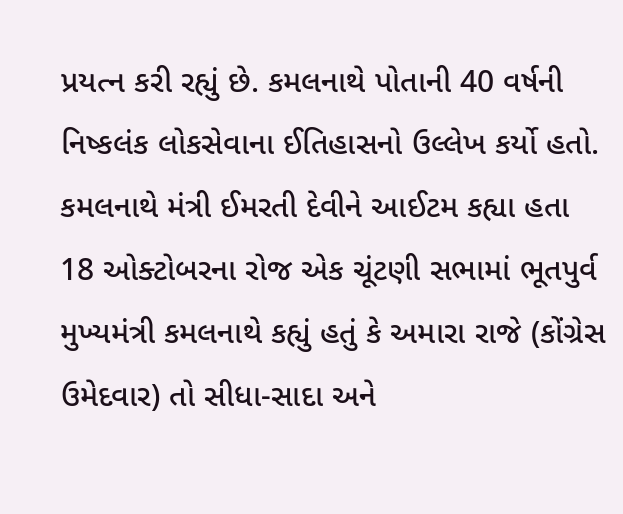પ્રયત્ન કરી રહ્યું છે. કમલનાથે પોતાની 40 વર્ષની નિષ્કલંક લોકસેવાના ઈતિહાસનો ઉલ્લેખ કર્યો હતો.
કમલનાથે મંત્રી ઈમરતી દેવીને આઈટમ કહ્યા હતા
18 ઓક્ટોબરના રોજ એક ચૂંટણી સભામાં ભૂતપુર્વ મુખ્યમંત્રી કમલનાથે કહ્યું હતું કે અમારા રાજે (કોંગ્રેસ ઉમેદવાર) તો સીધા-સાદા અને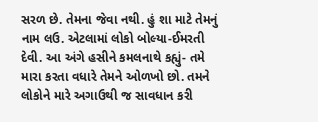સરળ છે. તેમના જેવા નથી. હું શા માટે તેમનું નામ લઉ. એટલામાં લોકો બોલ્યા-ઈમરતી દેવી. આ અંગે હસીને કમલનાથે કહ્યું- તમે મારા કરતા વધારે તેમને ઓળખો છો. તમને લોકોને મારે અગાઉથી જ સાવધાન કરી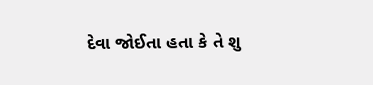દેવા જોઈતા હતા કે તે શુ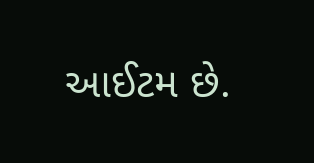આઈટમ છે.